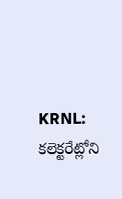KRNL: కలెక్టరేట్లోని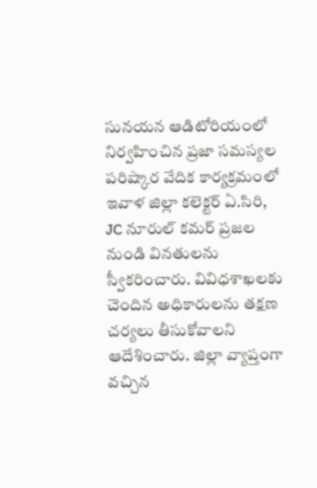సునయన ఆడిటోరియంలో నిర్వహించిన ప్రజా సమస్యల పరిష్కార వేదిక కార్యక్రమంలో ఇవాళ జిల్లా కలెక్టర్ ఏ.సిరి, JC నూరుల్ కమర్ ప్రజల నుండి వినతులను స్వీకరించారు. వివిధశాఖలకు చెందిన అధికారులను తక్షణ చర్యలు తీసుకోవాలని ఆదేశించారు. జిల్లా వ్యాప్తంగా వచ్చిన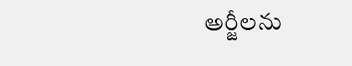అర్జీలను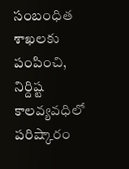సంబంధిత శాఖలకు పంపించి, నిర్దిష్ట కాలవ్యవధిలో పరిష్కారం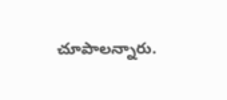చూపాలన్నారు.